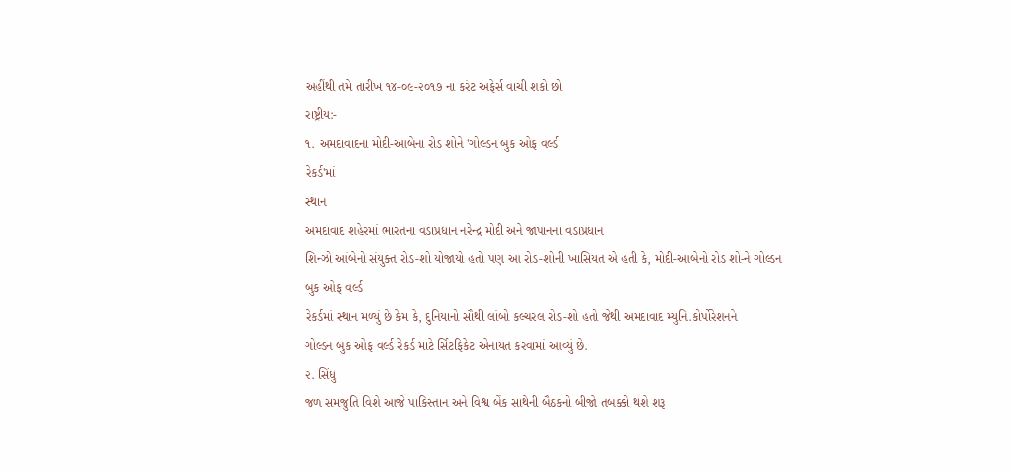અહીંથી તમે તારીખ ૧૪-૦૯-૨૦૧૭ ના કરંટ અફેર્સ વાચી શકો છો
રાષ્ટ્રીય:-
૧. અમદાવાદના મોદી-આબેના રોડ શોને 'ગોલ્ડન બુક ઓફ વર્લ્ડ
રેકર્ડ'માં
સ્થાન
અમદાવાદ શહેરમાં ભારતના વડાપ્રધાન નરેન્દ્ર મોદી અને જાપાનના વડાપ્રધાન
શિન્ઝો આંબેનો સંયુક્ત રોડ-શો યોજાયો હતો પણ આ રોડ-શોની ખાસિયત એ હતી કે, મોદી-આબેનો રોડ શો-ને ગોલ્ડન બુક ઓફ વર્લ્ડ
રેકર્ડમાં સ્થાન મળ્યું છે કેમ કે, દુનિયાનો સૌથી લાંબો કલ્ચરલ રોડ-શો હતો જેથી અમદાવાદ મ્યુનિ.કોર્પોરેશનને
ગોલ્ડન બુક ઓફ વર્લ્ડ રેકર્ડ માટે ર્સિટફિકેટ એનાયત કરવામાં આવ્યું છે.
૨. સિંધુ
જળ સમજુતિ વિશે આજે પાકિસ્તાન અને વિશ્વ બેંક સાથેની બૈઠકનો બીજો તબક્કો થશે શરૂ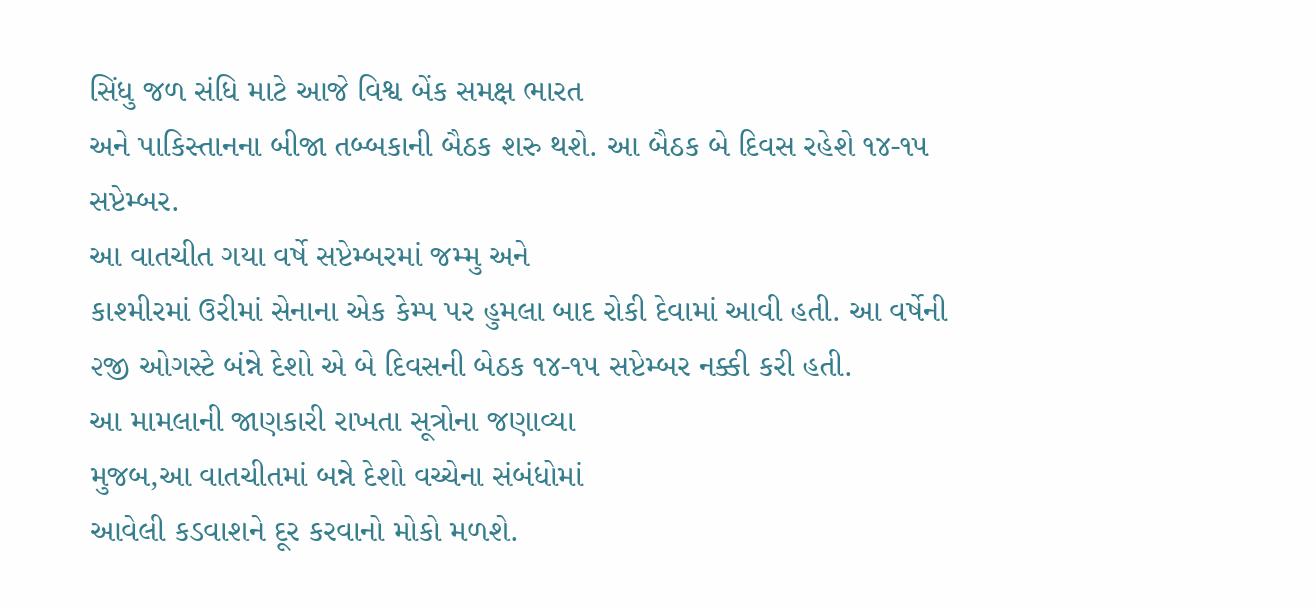સિંધુ જળ સંધિ માટે આજે વિશ્વ બેંક સમક્ષ ભારત
અને પાકિસ્તાનના બીજા તબ્બકાની બૈઠક શરુ થશે. આ બૈઠક બે દિવસ રહેશે ૧૪-૧૫
સપ્ટેમ્બર.
આ વાતચીત ગયા વર્ષે સપ્ટેમ્બરમાં જમ્મુ અને
કાશ્મીરમાં ઉરીમાં સેનાના એક કેમ્પ પર હુમલા બાદ રોકી દેવામાં આવી હતી. આ વર્ષેની
૨જી ઓગસ્ટે બંન્ને દેશો એ બે દિવસની બેઠક ૧૪-૧૫ સપ્ટેમ્બર નક્કી કરી હતી.
આ મામલાની જાણકારી રાખતા સૂત્રોના જણાવ્યા
મુજબ,આ વાતચીતમાં બન્ને દેશો વચ્ચેના સંબંધોમાં
આવેલી કડવાશને દૂર કરવાનો મોકો મળશે.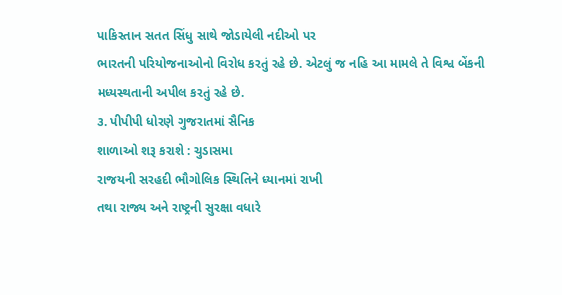પાકિસ્તાન સતત સિંધુ સાથે જોડાયેલી નદીઓ પર
ભારતની પરિયોજનાઓનો વિરોધ કરતું રહે છે. એટલું જ નહિ આ મામલે તે વિશ્વ બેંકની
મધ્યસ્થતાની અપીલ કરતું રહે છે.
૩. પીપીપી ધોરણે ગુજરાતમાં સૈનિક
શાળાઓ શરૂ કરાશે : ચુડાસમા
રાજયની સરહદી ભૌગોલિક સ્થિતિને ધ્યાનમાં રાખી
તથા રાજ્ય અને રાષ્ટ્રની સુરક્ષા વધારે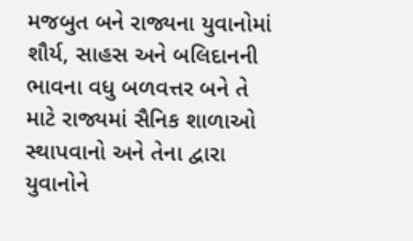મજબુત બને રાજ્યના યુવાનોમાં શૌર્ય, સાહસ અને બલિદાનની ભાવના વધુ બળવત્તર બને તે
માટે રાજ્યમાં સૈનિક શાળાઓ સ્થાપવાનો અને તેના દ્વારા યુવાનોને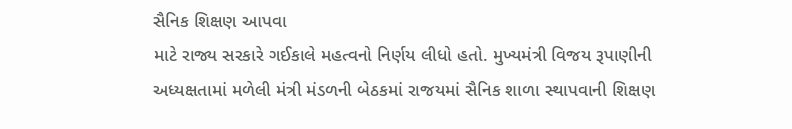સૈનિક શિક્ષણ આપવા
માટે રાજ્ય સરકારે ગઈકાલે મહત્વનો નિર્ણય લીધો હતો. મુખ્યમંત્રી વિજય રૂપાણીની
અધ્યક્ષતામાં મળેલી મંત્રી મંડળની બેઠકમાં રાજયમાં સૈનિક શાળા સ્થાપવાની શિક્ષણ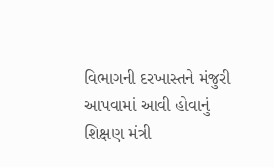વિભાગની દરખાસ્તને મંજુરી આપવામાં આવી હોવાનું શિક્ષણ મંત્રી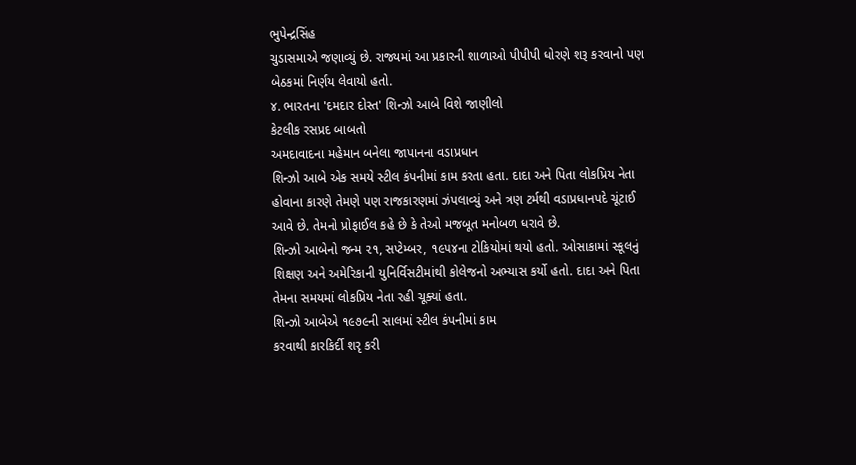ભુપેન્દ્રસિંહ
ચુડાસમાએ જણાવ્યું છે. રાજ્યમાં આ પ્રકારની શાળાઓ પીપીપી ધોરણે શરૂ કરવાનો પણ
બેઠકમાં નિર્ણય લેવાયો હતો.
૪. ભારતના 'દમદાર દોસ્ત' શિન્ઝો આબે વિશે જાણીલો
કેટલીક રસપ્રદ બાબતો
અમદાવાદના મહેમાન બનેલા જાપાનના વડાપ્રધાન
શિન્ઝો આબે એક સમયે સ્ટીલ કંપનીમાં કામ કરતા હતા. દાદા અને પિતા લોકપ્રિય નેતા
હોવાના કારણે તેમણે પણ રાજકારણમાં ઝંપલાવ્યું અને ત્રણ ટર્મથી વડાપ્રધાનપદે ચૂંટાઈ
આવે છે. તેમનો પ્રોફાઈલ કહે છે કે તેઓ મજબૂત મનોબળ ધરાવે છે.
શિન્ઝો આબેનો જન્મ ૨૧, સપ્ટેમ્બર, ૧૯૫૪ના ટોકિયોમાં થયો હતો. ઓસાકામાં સ્કૂલનું
શિક્ષણ અને અમેરિકાની યુનિર્વિસટીમાંથી કોલેજનો અભ્યાસ કર્યો હતો. દાદા અને પિતા
તેમના સમયમાં લોકપ્રિય નેતા રહી ચૂક્યાં હતા.
શિન્ઝો આબેએ ૧૯૭૯ની સાલમાં સ્ટીલ કંપનીમાં કામ
કરવાથી કારકિર્દી શરૃ કરી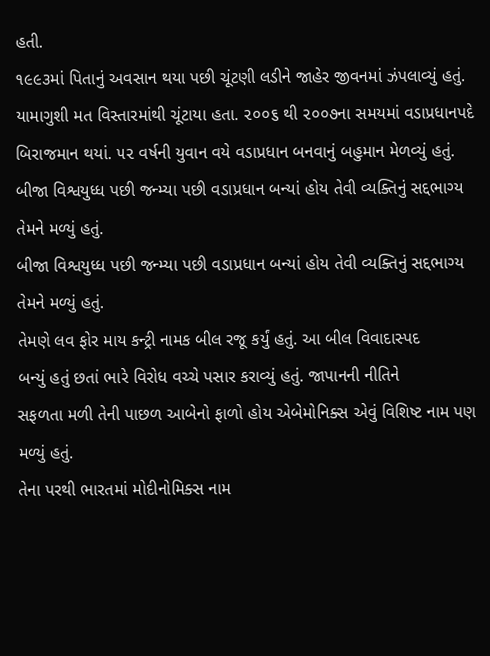હતી.
૧૯૯૩માં પિતાનું અવસાન થયા પછી ચૂંટણી લડીને જાહેર જીવનમાં ઝંપલાવ્યું હતું.
યામાગુશી મત વિસ્તારમાંથી ચૂંટાયા હતા. ૨૦૦૬ થી ૨૦૦૭ના સમયમાં વડાપ્રધાનપદે
બિરાજમાન થયાં. ૫૨ વર્ષની યુવાન વયે વડાપ્રધાન બનવાનું બહુમાન મેળવ્યું હતું.
બીજા વિશ્વયુધ્ધ પછી જન્મ્યા પછી વડાપ્રધાન બન્યાં હોય તેવી વ્યક્તિનું સદ્દભાગ્ય તેમને મળ્યું હતું.
બીજા વિશ્વયુધ્ધ પછી જન્મ્યા પછી વડાપ્રધાન બન્યાં હોય તેવી વ્યક્તિનું સદ્દભાગ્ય તેમને મળ્યું હતું.
તેમણે લવ ફોર માય કન્ટ્રી નામક બીલ રજૂ કર્યું હતું. આ બીલ વિવાદાસ્પદ
બન્યું હતું છતાં ભારે વિરોધ વચ્ચે પસાર કરાવ્યું હતું. જાપાનની નીતિને
સફળતા મળી તેની પાછળ આબેનો ફાળો હોય એબેમોનિક્સ એવું વિશિષ્ટ નામ પણ મળ્યું હતું.
તેના પરથી ભારતમાં મોદીનોમિક્સ નામ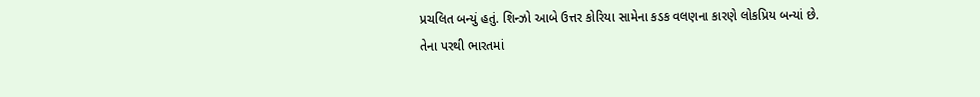પ્રચલિત બન્યું હતું. શિન્ઝો આબે ઉત્તર કોરિયા સામેના કડક વલણના કારણે લોકપ્રિય બન્યાં છે.
તેના પરથી ભારતમાં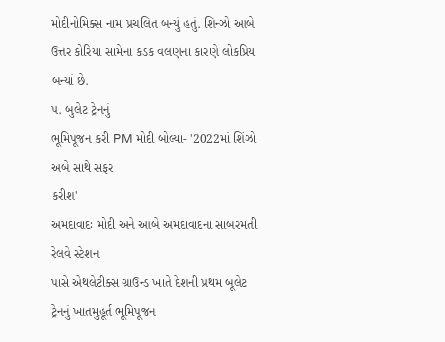મોદીનોમિક્સ નામ પ્રચલિત બન્યું હતું. શિન્ઝો આબે ઉત્તર કોરિયા સામેના કડક વલણના કારણે લોકપ્રિય બન્યાં છે.
૫. બુલેટ ટ્રેનનું
ભૂમિપૂજન કરી PM મોદી બોલ્યા- '2022માં શિંઝો અબે સાથે સફર
કરીશ'
અમદાવાદઃ મોદી અને આબે અમદાવાદના સાબરમતી રેલવે સ્ટેશન
પાસે એથલેટીક્સ ગ્રાઉન્ડ ખાતે દેશની પ્રથમ બૂલેટ ટ્રેનનું ખાતમુહૂર્ત ભૂમિપૂજન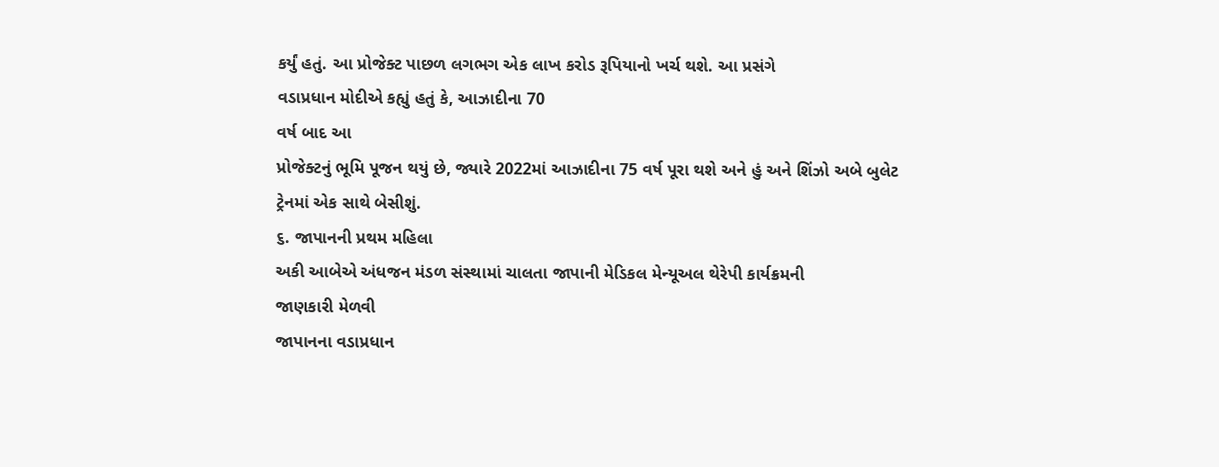કર્યું હતું. આ પ્રોજેક્ટ પાછળ લગભગ એક લાખ કરોડ રૂપિયાનો ખર્ચ થશે. આ પ્રસંગે
વડાપ્રધાન મોદીએ કહ્યું હતું કે, આઝાદીના 70
વર્ષ બાદ આ
પ્રોજેક્ટનું ભૂમિ પૂજન થયું છે, જ્યારે 2022માં આઝાદીના 75 વર્ષ પૂરા થશે અને હું અને શિંઝો અબે બુલેટ
ટ્રેનમાં એક સાથે બેસીશું.
૬. જાપાનની પ્રથમ મહિલા
અકી આબેએ અંધજન મંડળ સંસ્થામાં ચાલતા જાપાની મેડિકલ મેન્યૂઅલ થેરેપી કાર્યક્રમની
જાણકારી મેળવી
જાપાનના વડાપ્રધાન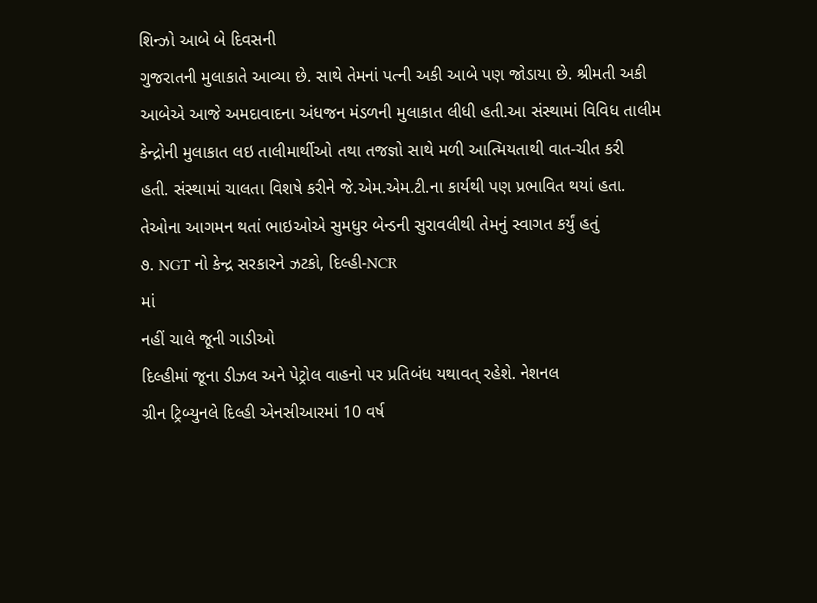શિન્ઝો આબે બે દિવસની
ગુજરાતની મુલાકાતે આવ્યા છે. સાથે તેમનાં પત્ની અકી આબે પણ જોડાયા છે. શ્રીમતી અકી
આબેએ આજે અમદાવાદના અંધજન મંડળની મુલાકાત લીધી હતી.આ સંસ્થામાં વિવિધ તાલીમ
કેન્દ્રોની મુલાકાત લઇ તાલીમાર્થીઓ તથા તજજ્ઞો સાથે મળી આત્મિયતાથી વાત-ચીત કરી
હતી. સંસ્થામાં ચાલતા વિશષે કરીને જે.એમ.એમ.ટી.ના કાર્યથી પણ પ્રભાવિત થયાં હતા.
તેઓના આગમન થતાં ભાઇઓએ સુમધુર બેન્ડની સુરાવલીથી તેમનું સ્વાગત કર્યું હતું
૭. NGT નો કેન્દ્ર સરકારને ઝટકો, દિલ્હી-NCR
માં
નહીં ચાલે જૂની ગાડીઓ
દિલ્હીમાં જૂના ડીઝલ અને પેટ્રોલ વાહનો પર પ્રતિબંધ યથાવત્ રહેશે. નેશનલ
ગ્રીન ટ્રિબ્યુનલે દિલ્હી એનસીઆરમાં 10 વર્ષ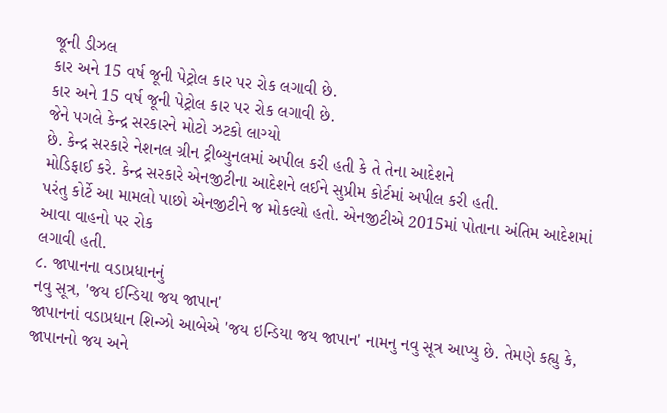જૂની ડીઝલ
કાર અને 15 વર્ષ જૂની પેટ્રોલ કાર પર રોક લગાવી છે.
કાર અને 15 વર્ષ જૂની પેટ્રોલ કાર પર રોક લગાવી છે.
જેને પગલે કેન્દ્ર સરકારને મોટો ઝટકો લાગ્યો
છે. કેન્દ્ર સરકારે નેશનલ ગ્રીન ટ્રીબ્યુનલમાં અપીલ કરી હતી કે તે તેના આદેશને
મોડિફાઈ કરે. કેન્દ્ર સરકારે એનજીટીના આદેશને લઈને સુપ્રીમ કોર્ટમાં અપીલ કરી હતી.
પરંતુ કોર્ટે આ મામલો પાછો એનજીટીને જ મોકલ્યો હતો. એનજીટીએ 2015માં પોતાના અંતિમ આદેશમાં આવા વાહનો પર રોક
લગાવી હતી.
૮. જાપાનના વડાપ્રધાનનું
નવુ સૂત્ર, 'જય ઈન્ડિયા જય જાપાન'
જાપાનનાં વડાપ્રધાન શિન્ઝો આબેએ 'જય ઇન્ડિયા જય જાપાન' નામનુ નવુ સૂત્ર આપ્યુ છે. તેમણે કહ્યુ કે, જાપાનનો જય અને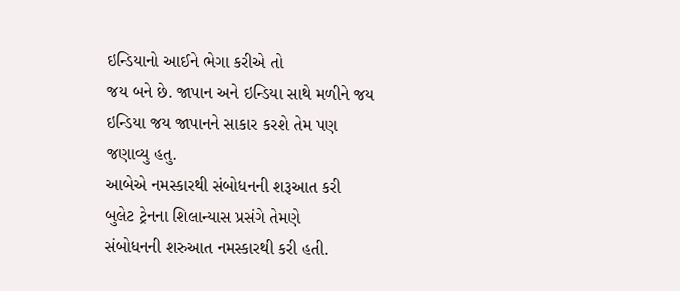ઇન્ડિયાનો આઈને ભેગા કરીએ તો
જય બને છે. જાપાન અને ઇન્ડિયા સાથે મળીને જય ઇન્ડિયા જય જાપાનને સાકાર કરશે તેમ પણ
જણાવ્યુ હતુ.
આબેએ નમસ્કારથી સંબોધનની શરૂઆત કરી
બુલેટ ટ્રેનના શિલાન્યાસ પ્રસંગે તેમણે
સંબોધનની શરુઆત નમસ્કારથી કરી હતી.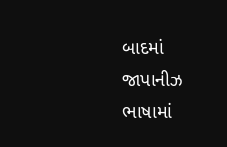બાદમાં જાપાનીઝ ભાષામાં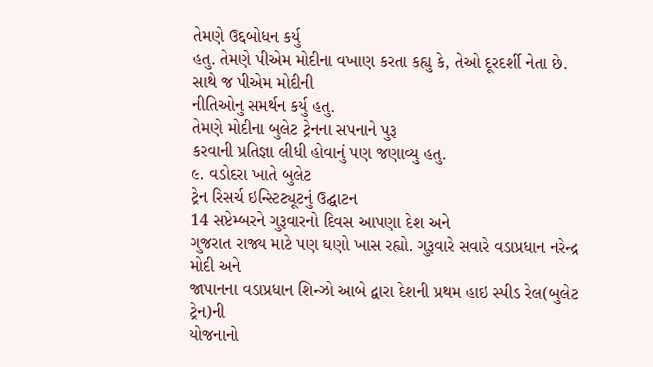તેમણે ઉદ્દબોધન કર્યુ
હતુ. તેમણે પીએમ મોદીના વખાણ કરતા કહ્યુ કે, તેઓ દૂરદર્શી નેતા છે. સાથે જ પીએમ મોદીની
નીતિઓનુ સમર્થન કર્યુ હતુ.
તેમણે મોદીના બુલેટ ટ્રેનના સપનાને પુરૂ
કરવાની પ્રતિજ્ઞા લીધી હોવાનું પણ જણાવ્યુ હતુ.
૯. વડોદરા ખાતે બુલેટ
ટ્રેન રિસર્ચ ઇન્સ્ટિટ્યૂટનું ઉદ્ઘાટન
14 સપ્ટેમ્બરને ગુરૂવારનો દિવસ આપણા દેશ અને
ગુજરાત રાજ્ય માટે પણ ઘણો ખાસ રહ્યો. ગુરૂવારે સવારે વડાપ્રધાન નરેન્દ્ર મોદી અને
જાપાનના વડાપ્રધાન શિન્ઝો આબે દ્વારા દેશની પ્રથમ હાઇ સ્પીડ રેલ(બુલેટ ટ્રેન)ની
યોજનાનો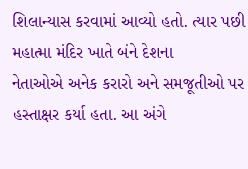શિલાન્યાસ કરવામાં આવ્યો હતો. ત્યાર પછી મહાત્મા મંદિર ખાતે બંને દેશના
નેતાઓએ અનેક કરારો અને સમજૂતીઓ પર હસ્તાક્ષર કર્યા હતા. આ અંગે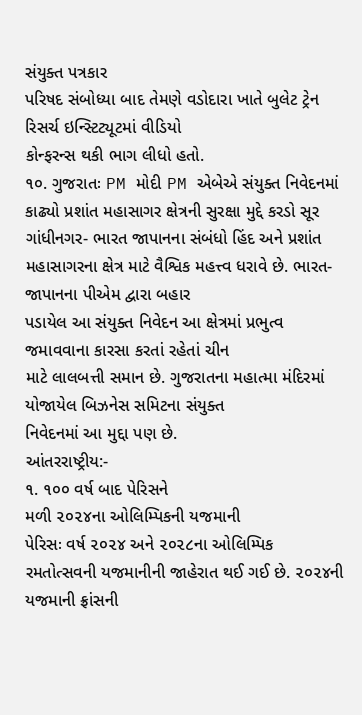સંયુક્ત પત્રકાર
પરિષદ સંબોધ્યા બાદ તેમણે વડોદારા ખાતે બુલેટ ટ્રેન રિસર્ચ ઇન્સ્ટિટ્યૂટમાં વીડિયો
કોન્ફરન્સ થકી ભાગ લીધો હતો.
૧૦. ગુજરાતઃ PM મોદી PM એબેએ સંયુક્ત નિવેદનમાં
કાઢ્યો પ્રશાંત મહાસાગર ક્ષેત્રની સુરક્ષા મુદ્દે કરડો સૂર
ગાંધીનગર- ભારત જાપાનના સંબંધો હિંદ અને પ્રશાંત
મહાસાગરના ક્ષેત્ર માટે વૈશ્વિક મહત્ત્વ ધરાવે છે. ભારત-જાપાનના પીએમ દ્વારા બહાર
પડાયેલ આ સંયુક્ત નિવેદન આ ક્ષેત્રમાં પ્રભુત્વ જમાવવાના કારસા કરતાં રહેતાં ચીન
માટે લાલબત્તી સમાન છે. ગુજરાતના મહાત્મા મંદિરમાં યોજાયેલ બિઝનેસ સમિટના સંયુક્ત
નિવેદનમાં આ મુદ્દા પણ છે.
આંતરરાષ્ટ્રીય:-
૧. ૧૦૦ વર્ષ બાદ પેરિસને
મળી ૨૦૨૪ના ઓલિમ્પિકની યજમાની
પેરિસઃ વર્ષ ૨૦૨૪ અને ૨૦૨૮ના ઓલિમ્પિક
રમતોત્સવની યજમાનીની જાહેરાત થઈ ગઈ છે. ૨૦૨૪ની યજમાની ફ્રાંસની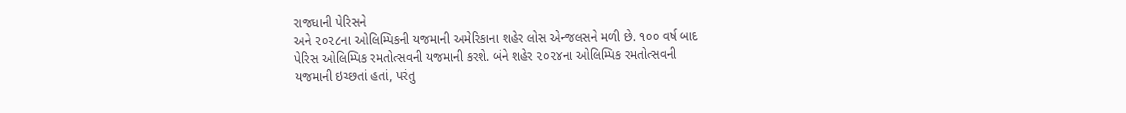રાજધાની પેરિસને
અને ૨૦૨૮ના ઓલિમ્પિકની યજમાની અમેરિકાના શહેર લોસ એન્જલસને મળી છે. ૧૦૦ વર્ષ બાદ
પેરિસ ઓલિમ્પિક રમતોત્સવની યજમાની કરશે. બંને શહેર ૨૦૨૪ના ઓલિમ્પિક રમતોત્સવની
યજમાની ઇચ્છતાં હતાં, પરંતુ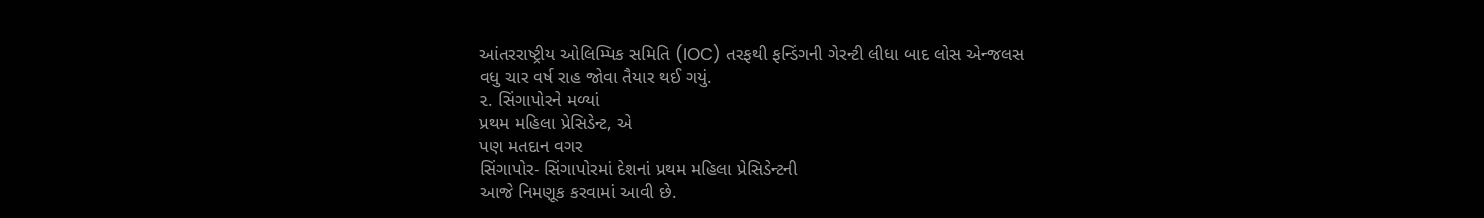આંતરરાષ્ટ્રીય ઓલિમ્પિક સમિતિ (IOC) તરફથી ફન્ડિંગની ગેરન્ટી લીધા બાદ લોસ એન્જલસ
વધુ ચાર વર્ષ રાહ જોવા તૈયાર થઈ ગયું.
૨. સિંગાપોરને મળ્યાં
પ્રથમ મહિલા પ્રેસિડેન્ટ, એ
પણ મતદાન વગર
સિંગાપોર- સિંગાપોરમાં દેશનાં પ્રથમ મહિલા પ્રેસિડેન્ટની
આજે નિમણૂક કરવામાં આવી છે.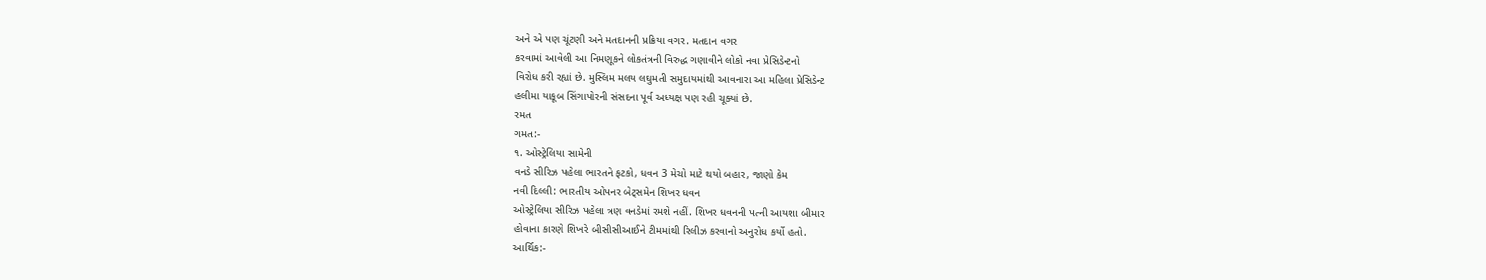અને એ પણ ચૂંટણી અને મતદાનની પ્રક્રિયા વગર. મતદાન વગર
કરવામાં આવેલી આ નિમણૂકને લોકતંત્રની વિરુદ્ધ ગણાવીને લોકો નવા પ્રેસિડેન્ટનો
વિરોધ કરી રહ્યાં છે. મુસ્લિમ મલય લઘુમતી સમુદાયમાંથી આવનારા આ મહિલા પ્રેસિડેન્ટ
હલીમા યાકૂબ સિંગાપોરની સંસદના પૂર્વ અધ્યક્ષ પણ રહી ચૂક્યાં છે.
રમત
ગમત:-
૧. ઓસ્ટ્રેલિયા સામેની
વનડે સીરિઝ પહેલા ભારતને ફટકો, ધવન 3 મેચો માટે થયો બહાર, જાણો કેમ
નવી દિલ્લી: ભારતીય ઓપનર બેટ્સમેન શિખર ધવન
ઓસ્ટ્રેલિયા સીરિઝ પહેલા ત્રણ વનડેમાં રમશે નહીં. શિખર ધવનની પત્ની આયશા બીમાર
હોવાના કારણે શિખરે બીસીસીઆઈને ટીમમાંથી રિલીઝ કરવાનો અનુરોધ કર્યો હતો.
આર્થિક:-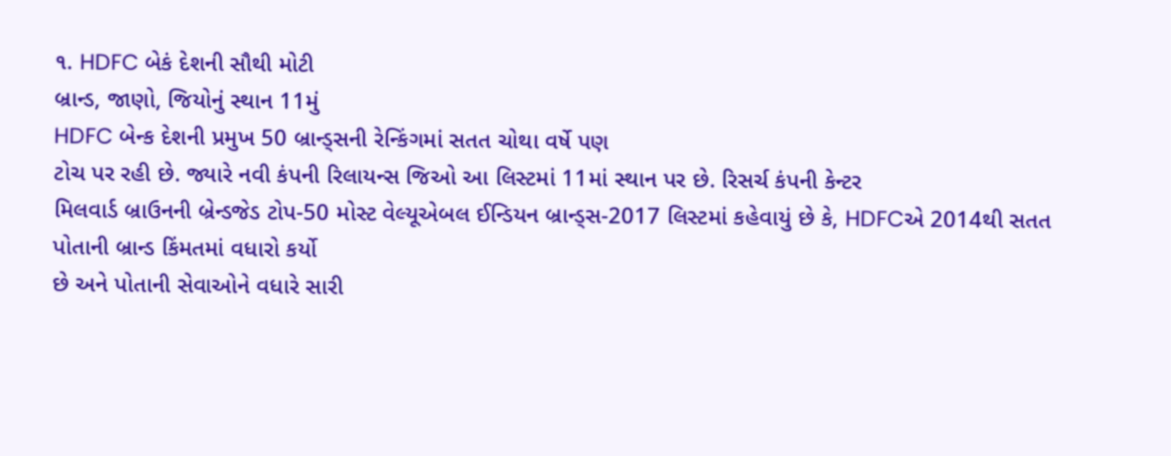૧. HDFC બેકં દેશની સૌથી મોટી
બ્રાન્ડ, જાણો, જિયોનું સ્થાન 11મું
HDFC બેન્ક દેશની પ્રમુખ 50 બ્રાન્ડ્સની રેન્કિંગમાં સતત ચોથા વર્ષે પણ
ટોચ પર રહી છે. જ્યારે નવી કંપની રિલાયન્સ જિઓ આ લિસ્ટમાં 11માં સ્થાન પર છે. રિસર્ચ કંપની કેન્ટર
મિલવાર્ડ બ્રાઉનની બ્રેન્ડજેડ ટોપ-50 મોસ્ટ વેલ્યૂએબલ ઈન્ડિયન બ્રાન્ડ્સ-2017 લિસ્ટમાં કહેવાયું છે કે, HDFCએ 2014થી સતત પોતાની બ્રાન્ડ કિંમતમાં વધારો કર્યો
છે અને પોતાની સેવાઓને વધારે સારી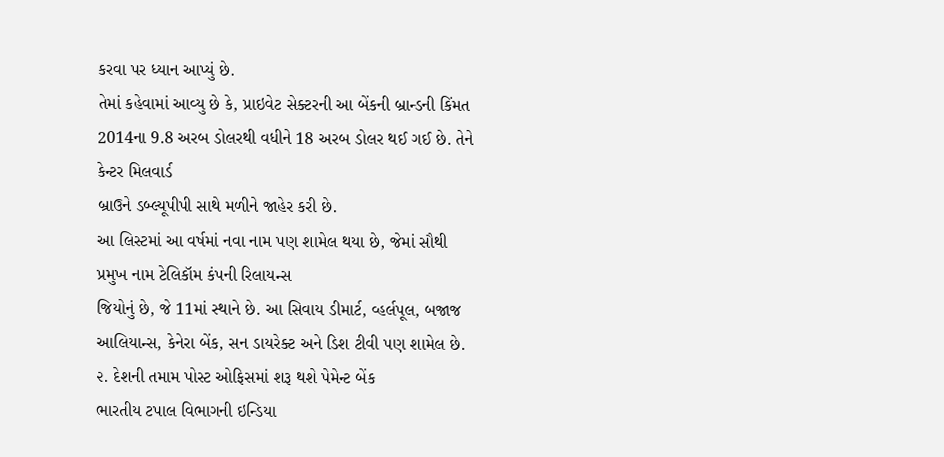કરવા પર ધ્યાન આપ્યું છે.
તેમાં કહેવામાં આવ્યુ છે કે, પ્રાઇવેટ સેક્ટરની આ બેંકની બ્રાન્ડની કિંમત 2014ના 9.8 અરબ ડોલરથી વધીને 18 અરબ ડોલર થઈ ગઈ છે. તેને કેન્ટર મિલવાર્ડ
બ્રાઉને ડબ્લ્યૂપીપી સાથે મળીને જાહેર કરી છે.
આ લિસ્ટમાં આ વર્ષમાં નવા નામ પણ શામેલ થયા છે, જેમાં સૌથી પ્રમુખ નામ ટેલિકૉમ કંપની રિલાયન્સ
જિયોનું છે, જે 11માં સ્થાને છે. આ સિવાય ડીમાર્ટ, વ્હર્લપૂલ, બજાજ આલિયાન્સ, કેનેરા બેંક, સન ડાયરેક્ટ અને ડિશ ટીવી પણ શામેલ છે.
૨. દેશની તમામ પોસ્ટ ઓફિસમાં શરૂ થશે પેમેન્ટ બેંક
ભારતીય ટપાલ વિભાગની ઇન્ડિયા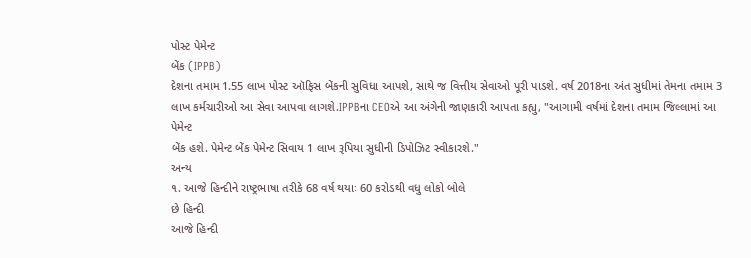પોસ્ટ પેમેન્ટ
બેંક (IPPB)
દેશના તમામ 1.55 લાખ પોસ્ટ ઑફિસ બેંકની સુવિધા આપશે, સાથે જ વિત્તીય સેવાઓ પૂરી પાડશે. વર્ષ 2018ના અંત સુધીમાં તેમના તમામ 3 લાખ કર્મચારીઓ આ સેવા આપવા લાગશે.IPPBના CEOએ આ અંગેની જાણકારી આપતા કહ્યુ, "આગામી વર્ષમાં દેશના તમામ જિલ્લામાં આ પેમેન્ટ
બેંક હશે. પેમેન્ટ બેંક પેમેન્ટ સિવાય 1 લાખ રૂપિયા સુધીની ડિપોઝિટ સ્વીકારશે."
અન્ય
૧. આજે હિન્દીને રાષ્ટ્રભાષા તરીકે 68 વર્ષ થયાઃ 60 કરોડથી વધુ લોકો બોલે
છે હિન્દી
આજે હિન્દી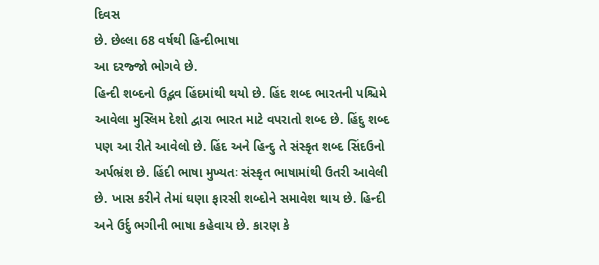દિવસ
છે. છેલ્લા 68 વર્ષથી હિન્દીભાષા
આ દરજ્જો ભોગવે છે.
હિન્દી શબ્દનો ઉદ્ભવ હિંદમાંથી થયો છે. હિંદ શબ્દ ભારતની પશ્ચિમે આવેલા મુસ્લિમ દેશો દ્વારા ભારત માટે વપરાતો શબ્દ છે. હિંદુ શબ્દ પણ આ રીતે આવેલો છે. હિંદ અને હિન્દુ તે સંસ્કૃત શબ્દ સિંદઉનો અર્પભ્રંશ છે. હિંદી ભાષા મુખ્યતઃ સંસ્કૃત ભાષામાંથી ઉતરી આવેલી છે. ખાસ કરીને તેમાં ઘણા ફારસી શબ્દોને સમાવેશ થાય છે. હિન્દી અને ઉર્દુ ભગીની ભાષા કહેવાય છે. કારણ કે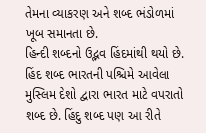તેમના વ્યાકરણ અને શબ્દ ભંડોળમાં ખૂબ સમાનતા છે.
હિન્દી શબ્દનો ઉદ્ભવ હિંદમાંથી થયો છે. હિંદ શબ્દ ભારતની પશ્ચિમે આવેલા મુસ્લિમ દેશો દ્વારા ભારત માટે વપરાતો શબ્દ છે. હિંદુ શબ્દ પણ આ રીતે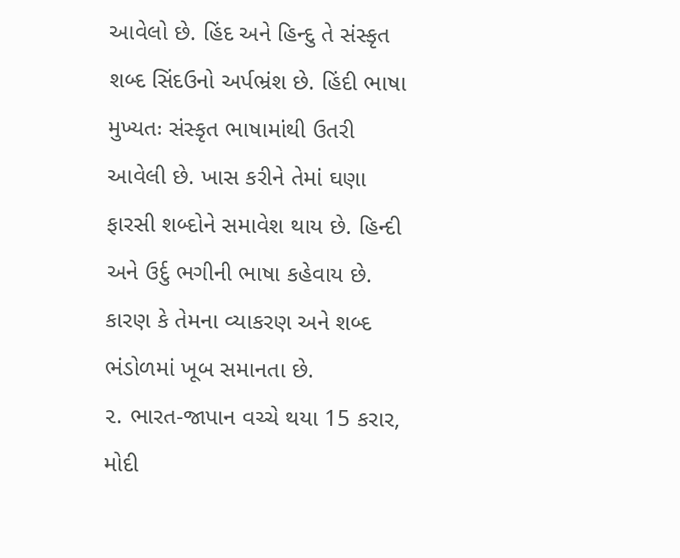આવેલો છે. હિંદ અને હિન્દુ તે સંસ્કૃત શબ્દ સિંદઉનો અર્પભ્રંશ છે. હિંદી ભાષા મુખ્યતઃ સંસ્કૃત ભાષામાંથી ઉતરી આવેલી છે. ખાસ કરીને તેમાં ઘણા ફારસી શબ્દોને સમાવેશ થાય છે. હિન્દી અને ઉર્દુ ભગીની ભાષા કહેવાય છે. કારણ કે તેમના વ્યાકરણ અને શબ્દ ભંડોળમાં ખૂબ સમાનતા છે.
૨. ભારત-જાપાન વચ્ચે થયા 15 કરાર, મોદી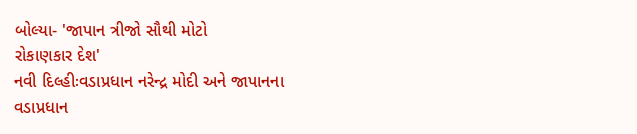બોલ્યા- 'જાપાન ત્રીજો સૌથી મોટો
રોકાણકાર દેશ'
નવી દિલ્હીઃવડાપ્રધાન નરેન્દ્ર મોદી અને જાપાનના
વડાપ્રધાન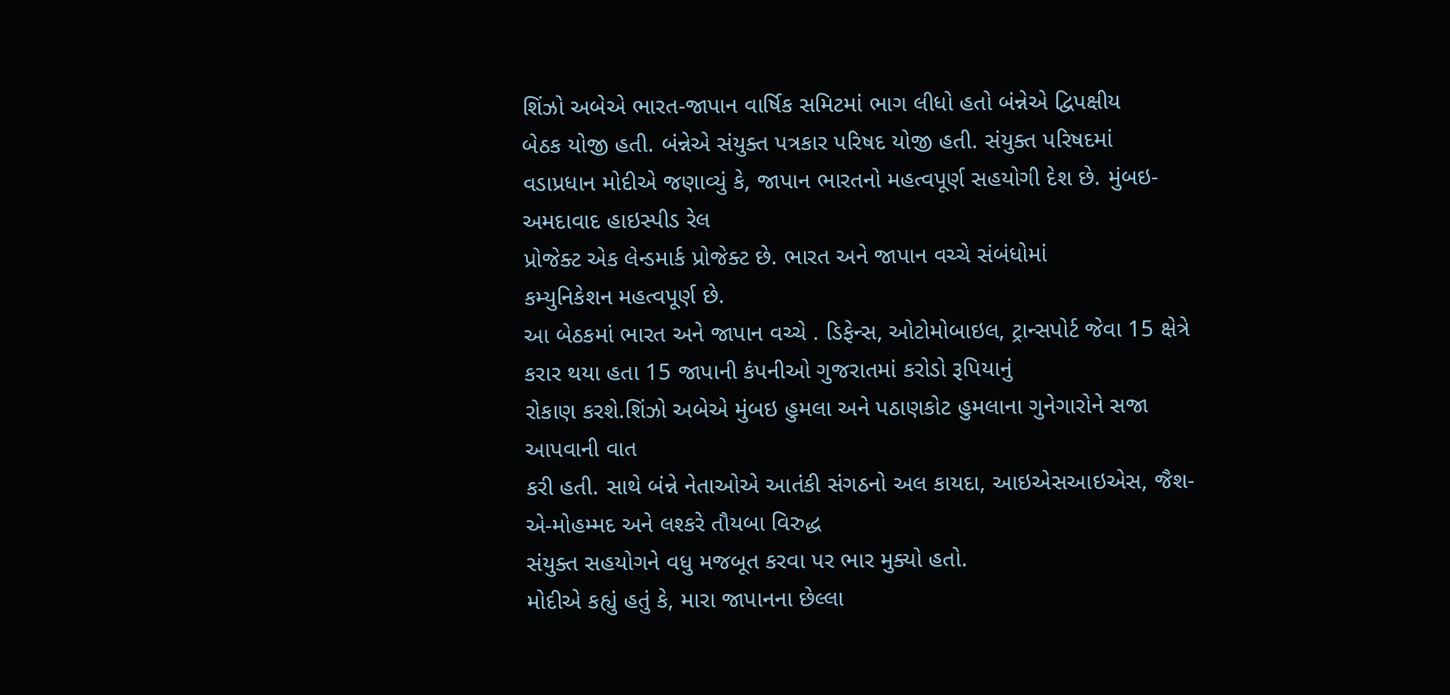શિંઝો અબેએ ભારત-જાપાન વાર્ષિક સમિટમાં ભાગ લીધો હતો બંન્નેએ દ્વિપક્ષીય
બેઠક યોજી હતી. બંન્નેએ સંયુક્ત પત્રકાર પરિષદ યોજી હતી. સંયુક્ત પરિષદમાં
વડાપ્રધાન મોદીએ જણાવ્યું કે, જાપાન ભારતનો મહત્વપૂર્ણ સહયોગી દેશ છે. મુંબઇ-અમદાવાદ હાઇસ્પીડ રેલ
પ્રોજેક્ટ એક લેન્ડમાર્ક પ્રોજેક્ટ છે. ભારત અને જાપાન વચ્ચે સંબંધોમાં
કમ્યુનિકેશન મહત્વપૂર્ણ છે.
આ બેઠકમાં ભારત અને જાપાન વચ્ચે . ડિફેન્સ, ઓટોમોબાઇલ, ટ્રાન્સપોર્ટ જેવા 15 ક્ષેત્રે કરાર થયા હતા 15 જાપાની કંપનીઓ ગુજરાતમાં કરોડો રૂપિયાનું
રોકાણ કરશે.શિંઝો અબેએ મુંબઇ હુમલા અને પઠાણકોટ હુમલાના ગુનેગારોને સજા આપવાની વાત
કરી હતી. સાથે બંન્ને નેતાઓએ આતંકી સંગઠનો અલ કાયદા, આઇએસઆઇએસ, જૈશ-એ-મોહમ્મદ અને લશ્કરે તૌયબા વિરુદ્ધ
સંયુક્ત સહયોગને વધુ મજબૂત કરવા પર ભાર મુક્યો હતો.
મોદીએ કહ્યું હતું કે, મારા જાપાનના છેલ્લા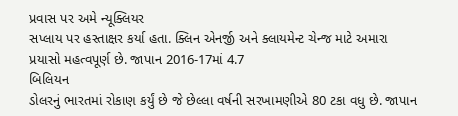પ્રવાસ પર અમે ન્યૂક્લિયર
સપ્લાય પર હસ્તાક્ષર કર્યા હતા. ક્લિન એનર્જી અને ક્લાયમેન્ટ ચેન્જ માટે અમારા
પ્રયાસો મહત્વપૂર્ણ છે. જાપાન 2016-17માં 4.7
બિલિયન
ડોલરનું ભારતમાં રોકાણ કર્યું છે જે છેલ્લા વર્ષની સરખામણીએ 80 ટકા વધુ છે. જાપાન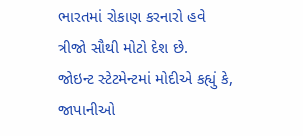ભારતમાં રોકાણ કરનારો હવે
ત્રીજો સૌથી મોટો દેશ છે.
જોઇન્ટ સ્ટેટમેન્ટમાં મોદીએ કહ્યું કે, જાપાનીઓ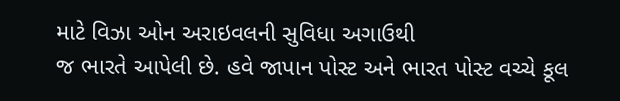માટે વિઝા ઓન અરાઇવલની સુવિધા અગાઉથી
જ ભારતે આપેલી છે. હવે જાપાન પોસ્ટ અને ભારત પોસ્ટ વચ્ચે કૂલ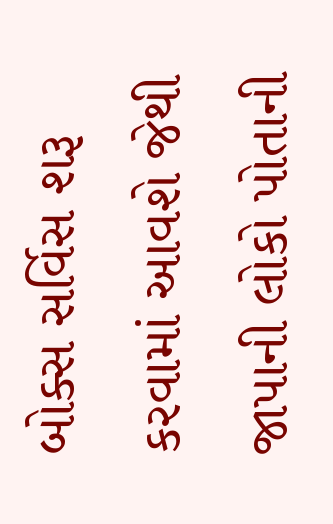બોક્સ સર્વિસ શરૂ
કરવામાં આવશે જેથી જાપાની લોકો પોતાની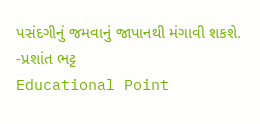પસંદગીનું જમવાનું જાપાનથી મંગાવી શકશે.
-પ્રશાંત ભટ્ટ
Educational Point